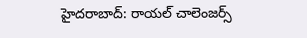హైదరాబాద్: రాయల్ చాలెంజర్స్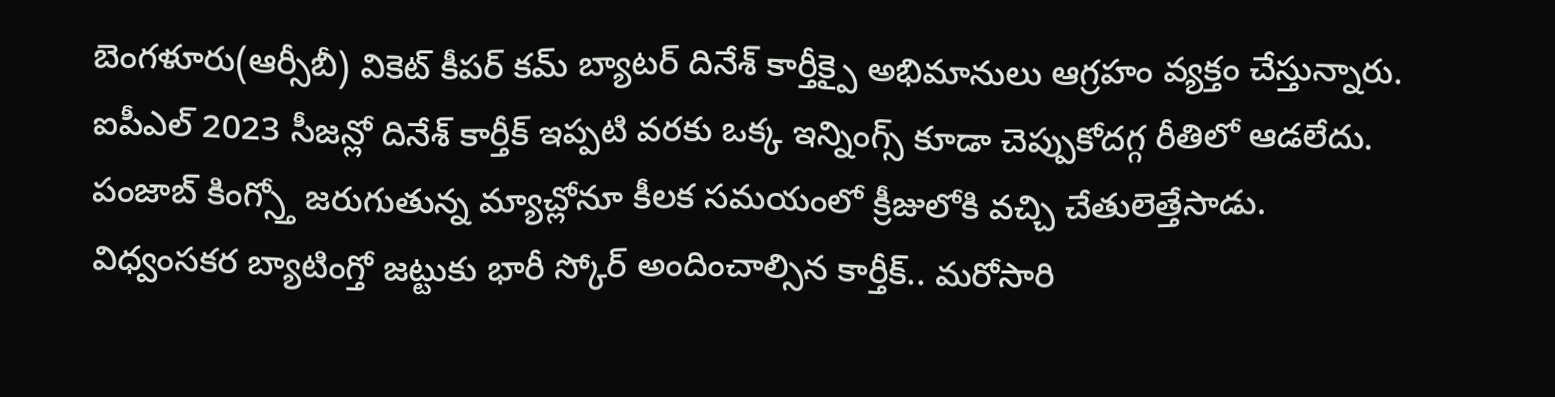బెంగళూరు(ఆర్సీబీ) వికెట్ కీపర్ కమ్ బ్యాటర్ దినేశ్ కార్తీక్పై అభిమానులు ఆగ్రహం వ్యక్తం చేస్తున్నారు. ఐపీఎల్ 2023 సీజన్లో దినేశ్ కార్తీక్ ఇప్పటి వరకు ఒక్క ఇన్నింగ్స్ కూడా చెప్పుకోదగ్గ రీతిలో ఆడలేదు. పంజాబ్ కింగ్స్తో జరుగుతున్న మ్యాచ్లోనూ కీలక సమయంలో క్రీజులోకి వచ్చి చేతులెత్తేసాడు.
విధ్వంసకర బ్యాటింగ్తో జట్టుకు భారీ స్కోర్ అందించాల్సిన కార్తీక్.. మరోసారి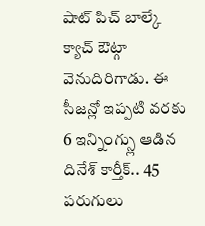షాట్ పిచ్ బాల్కే క్యాచ్ ఔట్గా వెనుదిరిగాడు. ఈ సీజన్లో ఇప్పటి వరకు 6 ఇన్నింగ్స్లు ఆడిన దినేశ్ కార్తీక్.. 45 పరుగులు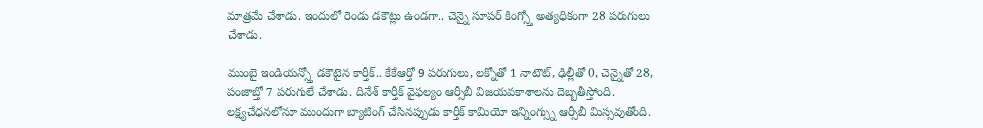మాత్రమే చేశాడు. ఇందులో రెండు డకౌట్లు ఉండగా.. చెన్నై సూపర్ కింగ్స్తో అత్యధికంగా 28 పరుగులు చేశాడు.

ముంబై ఇండియన్స్తో డకౌటైన కార్తీక్.. కేకేఆర్తో 9 పరుగులు, లక్నోతో 1 నాటౌట్, ఢిల్లీతో 0, చెన్నైతో 28, పంజాబ్తో 7 పరుగులే చేశాడు. దినేశ్ కార్తీక్ వైఫల్యం ఆర్సీబీ విజయవకాశాలను దెబ్బతీస్తోంది. లక్ష్యచేధనలోనూ ముందుగా బ్యాటింగ్ చేసినప్పుడు కార్తీక్ కామియో ఇన్నింగ్స్ను ఆర్సీబీ మిస్సవుతోంది.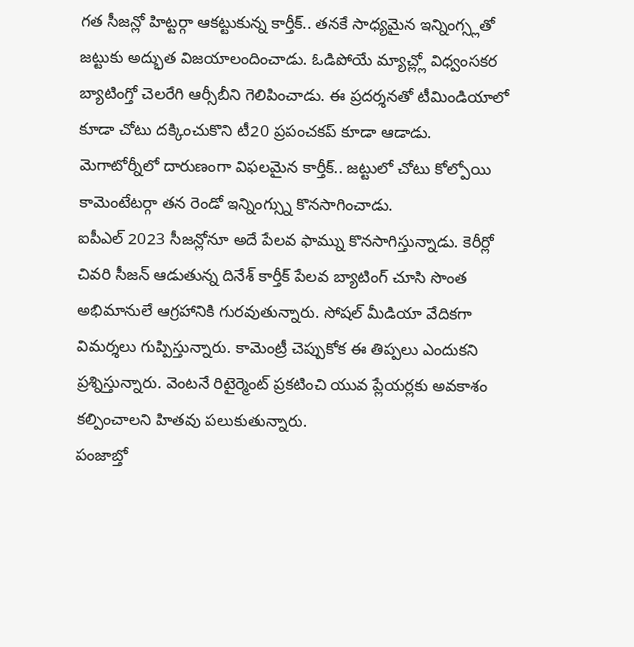గత సీజన్లో హిట్టర్గా ఆకట్టుకున్న కార్తీక్.. తనకే సాధ్యమైన ఇన్నింగ్స్లతో జట్టుకు అద్భుత విజయాలందించాడు. ఓడిపోయే మ్యాచ్ల్లో విధ్వంసకర బ్యాటింగ్తో చెలరేగి ఆర్సీబీని గెలిపించాడు. ఈ ప్రదర్శనతో టీమిండియాలో కూడా చోటు దక్కించుకొని టీ20 ప్రపంచకప్ కూడా ఆడాడు. మెగాటోర్నీలో దారుణంగా విఫలమైన కార్తీక్.. జట్టులో చోటు కోల్పోయి కామెంటేటర్గా తన రెండో ఇన్నింగ్స్ను కొనసాగించాడు.
ఐపీఎల్ 2023 సీజన్లోనూ అదే పేలవ ఫామ్ను కొనసాగిస్తున్నాడు. కెరీర్లో చివరి సీజన్ ఆడుతున్న దినేశ్ కార్తీక్ పేలవ బ్యాటింగ్ చూసి సొంత అభిమానులే ఆగ్రహానికి గురవుతున్నారు. సోషల్ మీడియా వేదికగా విమర్శలు గుప్పిస్తున్నారు. కామెంట్రీ చెప్పుకోక ఈ తిప్పలు ఎందుకని ప్రశ్నిస్తున్నారు. వెంటనే రిటైర్మెంట్ ప్రకటించి యువ ప్లేయర్లకు అవకాశం కల్పించాలని హితవు పలుకుతున్నారు.
పంజాబ్తో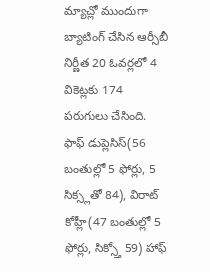మ్యాచ్లో ముందుగా బ్యాటింగ్ చేసిన ఆర్సీబీ నిర్ణీత 20 ఓవర్లలో 4 వికెట్లకు 174 పరుగులు చేసింది. ఫాఫ్ డుప్లెసిస్(56 బంతుల్లో 5 ఫోర్లు, 5 సిక్స్లతో 84), విరాట్ కోహ్లీ(47 బంతుల్లో 5 ఫోర్లు, సిక్స్తో 59) హాఫ్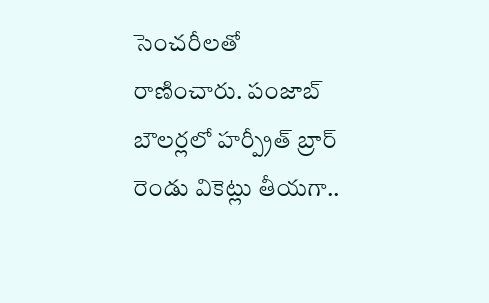సెంచరీలతో రాణించారు. పంజాబ్ బౌలర్లలో హర్ప్రీత్ బ్రార్ రెండు వికెట్లు తీయగా..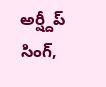అర్ష్దీప్ సింగ్,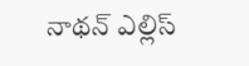నాథన్ ఎల్లిస్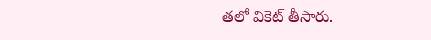తలో వికెట్ తీసారు.